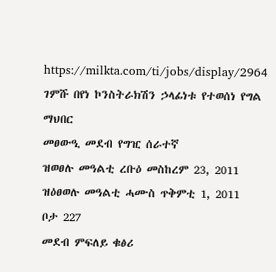https://milkta.com/ti/jobs/display/2964
ገምሹ በየነ ኮንስትራክሽን ኃላፊነቱ የተወሰነ የግል ማህበር
መፀውዒ መደብ የግዢ ሰራተኛ
ዝወፀሉ መዓልቲ ረቡዕ መስከረም 23, 2011
ዝዕፀወሉ መዓልቲ ሓሙስ ጥቅምቲ 1, 2011
ቦታ 227
መደብ ምፍለይ ቁፅሪ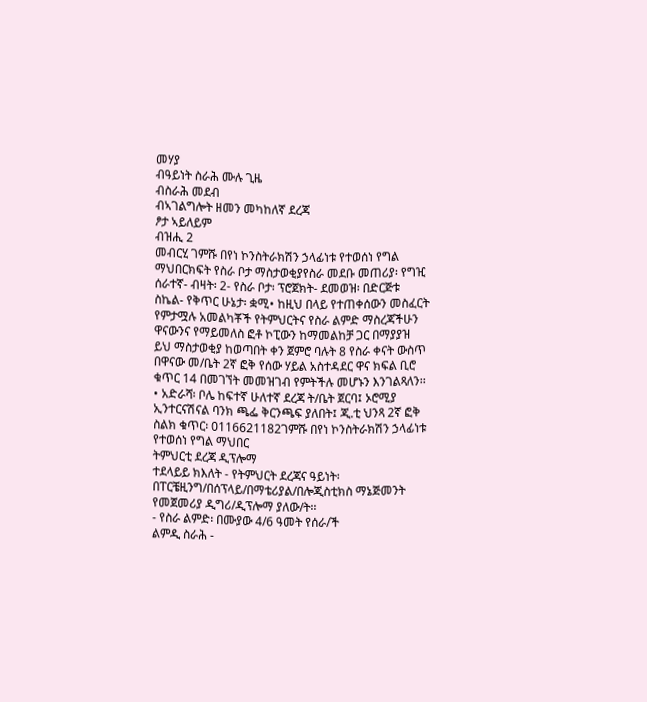መሃያ
ብዓይነት ስራሕ ሙሉ ጊዜ
ብስራሕ መደብ
ብኣገልግሎት ዘመን መካከለኛ ደረጃ
ፆታ ኣይለይም
ብዝሒ 2
መብርሂ ገምሹ በየነ ኮንስትራክሽን ኃላፊነቱ የተወሰነ የግል ማህበርክፍት የስራ ቦታ ማስታወቂያየስራ መደቡ መጠሪያ፡ የግዢ ሰራተኛ- ብዛት፡ 2- የስራ ቦታ፡ ፕሮጀክት- ደመወዝ፡ በድርጅቱ ስኬል- የቅጥር ሁኔታ፡ ቋሚ• ከዚህ በላይ የተጠቀሰውን መስፈርት የምታሟሉ አመልካቾች የትምህርትና የስራ ልምድ ማስረጃችሁን ዋናውንና የማይመለስ ፎቶ ኮፒውን ከማመልከቻ ጋር በማያያዝ ይህ ማስታወቂያ ከወጣበት ቀን ጀምሮ ባሉት 8 የስራ ቀናት ውስጥ በዋናው መ/ቤት 2ኛ ፎቅ የሰው ሃይል አስተዳደር ዋና ክፍል ቢሮ ቁጥር 14 በመገኘት መመዝገብ የምትችሉ መሆኑን እንገልጻለን፡፡• አድራሻ፡ ቦሌ ከፍተኛ ሁለተኛ ደረጃ ት/ቤት ጀርባ፤ ኦሮሚያ ኢንተርናሽናል ባንክ ጫፌ ቅርንጫፍ ያለበት፤ ጂ.ቲ ህንጻ 2ኛ ፎቅ ስልክ ቁጥር፡ 0116621182ገምሹ በየነ ኮንስትራክሽን ኃላፊነቱ የተወሰነ የግል ማህበር
ትምህርቲ ደረጃ ዲፕሎማ
ተደላይይ ክእለት - የትምህርት ደረጃና ዓይነት፡ በፐርቼዚንግ/በሰፕላይ/በማቴሪያል/በሎጂስቲክስ ማኔጅመንት የመጀመሪያ ዲግሪ/ዲፕሎማ ያለው/ት፡፡
- የስራ ልምድ፡ በሙያው 4/6 ዓመት የሰራ/ች
ልምዲ ስራሕ -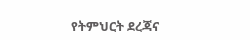የትምህርት ደረጃና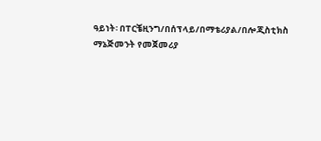ዓይነት፡ በፐርቼዚንግ/በሰፕላይ/በማቴሪያል/በሎጂስቲክስ ማኔጅመንት የመጀመሪያ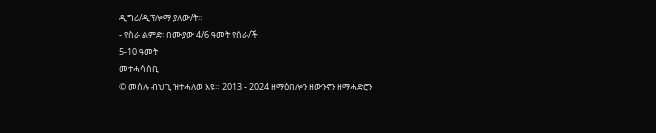ዲግሪ/ዲፕሎማ ያለው/ት፡፡
- የስራ ልምድ፡ በሙያው 4/6 ዓመት የሰራ/ች
5-10 ዓመት
መተሓሳሰቢ
© መሰሉ ብህጊ ዝተሓለወ እዩ። 2013 - 2024 ዘማዕበሎን ዘውንኖን ዘማሓድሮን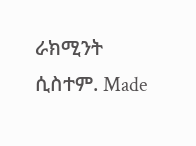ራክሚንት ሲስተም. Made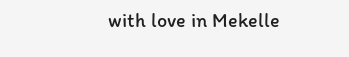with love in Mekelle